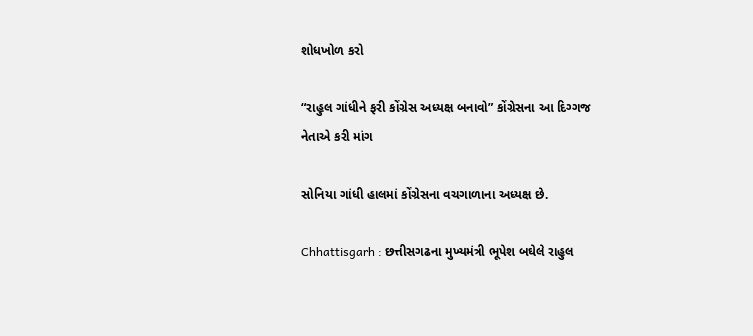શોધખોળ કરો

“રાહુલ ગાંધીને ફરી કોંગ્રેસ અધ્યક્ષ બનાવો” કોંગ્રેસના આ દિગ્ગજ નેતાએ કરી માંગ

સોનિયા ગાંધી હાલમાં કોંગ્રેસના વચગાળાના અધ્યક્ષ છે.

Chhattisgarh : છત્તીસગઢના મુખ્યમંત્રી ભૂપેશ બઘેલે રાહુલ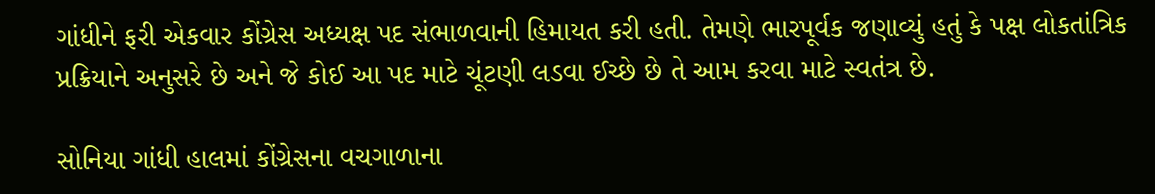ગાંધીને ફરી એકવાર કોંગ્રેસ અધ્યક્ષ પદ સંભાળવાની હિમાયત કરી હતી. તેમણે ભારપૂર્વક જણાવ્યું હતું કે પક્ષ લોકતાંત્રિક પ્રક્રિયાને અનુસરે છે અને જે કોઈ આ પદ માટે ચૂંટણી લડવા ઈચ્છે છે તે આમ કરવા માટે સ્વતંત્ર છે.

સોનિયા ગાંધી હાલમાં કોંગ્રેસના વચગાળાના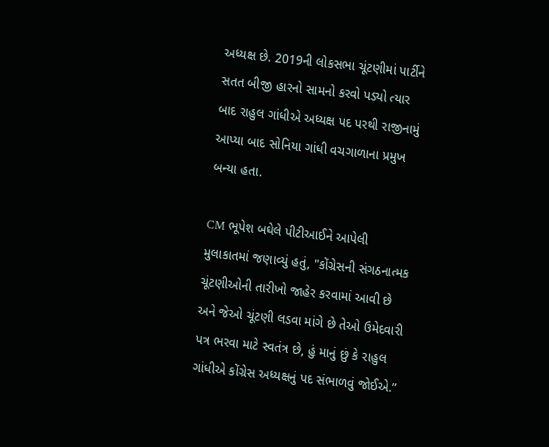અધ્યક્ષ છે. 2019ની લોકસભા ચૂંટણીમાં પાર્ટીને સતત બીજી હારનો સામનો કરવો પડ્યો ત્યાર બાદ રાહુલ ગાંધીએ અધ્યક્ષ પદ પરથી રાજીનામું આપ્યા બાદ સોનિયા ગાંધી વચગાળાના પ્રમુખ બન્યા હતા.

CM ભૂપેશ બઘેલે પીટીઆઈને આપેલી મુલાકાતમાં જણાવ્યું હતું, "કોંગ્રેસની સંગઠનાત્મક ચૂંટણીઓની તારીખો જાહેર કરવામાં આવી છે અને જેઓ ચૂંટણી લડવા માંગે છે તેઓ ઉમેદવારી પત્ર ભરવા માટે સ્વતંત્ર છે, હું માનું છું કે રાહુલ ગાંધીએ કોંગ્રેસ અધ્યક્ષનું પદ સંભાળવું જોઈએ.”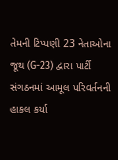તેમની ટિપ્પણી 23 નેતાઓના જૂથ (G-23) દ્વારા પાર્ટી સંગઠનમાં આમૂલ પરિવર્તનની હાકલ કર્યા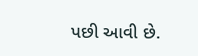પછી આવી છે.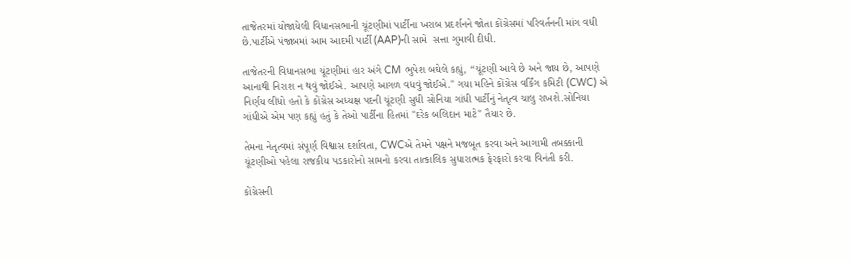તાજેતરમાં યોજાયેલી વિધાનસભાની ચૂંટણીમાં પાર્ટીના ખરાબ પ્રદર્શનને જોતા કોંગ્રેસમાં પરિવર્તનની માંગ વધી છે.પાર્ટીએ પંજાબમાં આમ આદમી પાર્ટી (AAP)ની સામે  સત્તા ગુમાવી દીધી.

તાજેતરની વિધાનસભા ચૂંટણીમાં હાર અંગે CM ભુપેશ બઘેલે કહ્યું, “ચૂંટણી આવે છે અને જાય છે, આપણે આનાથી નિરાશ ન થવું જોઈએ. આપણે આગળ વધવું જોઈએ." ગયા મહિને કોંગ્રેસ વર્કિંગ કમિટી (CWC) એ નિર્ણય લીધો હતો કે કોંગ્રેસ અધ્યક્ષ પદની ચૂંટણી સુધી સોનિયા ગાંધી પાર્ટીનું નેતૃત્વ ચાલુ રાખશે.સોનિયા ગાંધીએ એમ પણ કહ્યું હતું કે તેઓ પાર્ટીના હિતમાં "દરેક બલિદાન માટે" તૈયાર છે.

તેમના નેતૃત્વમાં સંપૂર્ણ વિશ્વાસ દર્શાવતા, CWCએ તેમને પક્ષને મજબૂત કરવા અને આગામી તબક્કાની ચૂંટણીઓ પહેલા રાજકીય પડકારોનો સામનો કરવા તાત્કાલિક સુધારાત્મક ફેરફારો કરવા વિનંતી કરી.

કોંગ્રેસની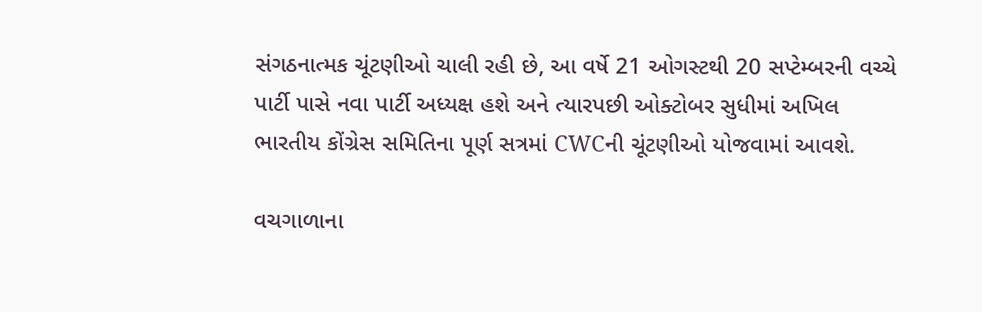સંગઠનાત્મક ચૂંટણીઓ ચાલી રહી છે, આ વર્ષે 21 ઓગસ્ટથી 20 સપ્ટેમ્બરની વચ્ચે પાર્ટી પાસે નવા પાર્ટી અધ્યક્ષ હશે અને ત્યારપછી ઓક્ટોબર સુધીમાં અખિલ ભારતીય કોંગ્રેસ સમિતિના પૂર્ણ સત્રમાં CWCની ચૂંટણીઓ યોજવામાં આવશે.

વચગાળાના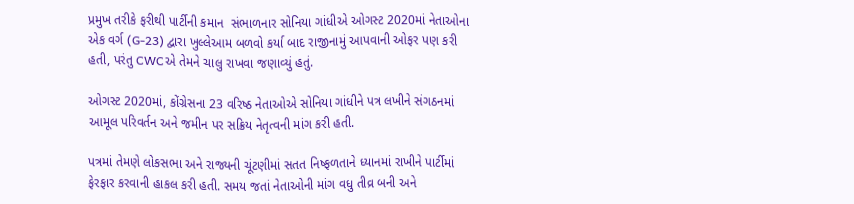પ્રમુખ તરીકે ફરીથી પાર્ટીની કમાન  સંભાળનાર સોનિયા ગાંધીએ ઓગસ્ટ 2020માં નેતાઓના એક વર્ગ (G-23) દ્વારા ખુલ્લેઆમ બળવો કર્યા બાદ રાજીનામું આપવાની ઓફર પણ કરી હતી, પરંતુ CWCએ તેમને ચાલુ રાખવા જણાવ્યું હતું.

ઓગસ્ટ 2020માં, કોંગ્રેસના 23 વરિષ્ઠ નેતાઓએ સોનિયા ગાંધીને પત્ર લખીને સંગઠનમાં આમૂલ પરિવર્તન અને જમીન પર સક્રિય નેતૃત્વની માંગ કરી હતી.

પત્રમાં તેમણે લોકસભા અને રાજ્યની ચૂંટણીમાં સતત નિષ્ફળતાને ધ્યાનમાં રાખીને પાર્ટીમાં ફેરફાર કરવાની હાકલ કરી હતી. સમય જતાં નેતાઓની માંગ વધુ તીવ્ર બની અને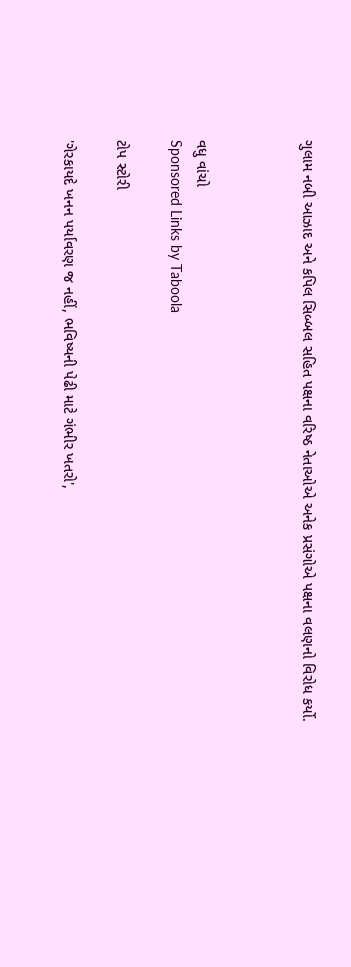ગુલામ નબી આઝાદ અને કપિલ સિબ્બલ સહિત પક્ષના વરિષ્ઠ નેતાઓએ અનેક પ્રસંગોએ પક્ષના વલણનો વિરોધ કર્યો.



વધુ વાંચો
Sponsored Links by Taboola

ટોપ સ્ટોરી

'ગેરકાયદે ખનન પર્યાવરણ જ નહીં, ભવિષ્યની પેઢી માટે ગંભીર ખતરો',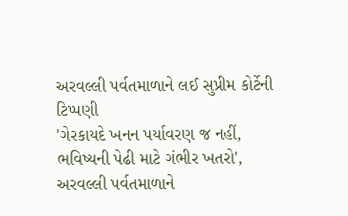અરવલ્લી પર્વતમાળાને લઈ સુપ્રીમ કોર્ટેની ટિપ્પણી
'ગેરકાયદે ખનન પર્યાવરણ જ નહીં, ભવિષ્યની પેઢી માટે ગંભીર ખતરો', અરવલ્લી પર્વતમાળાને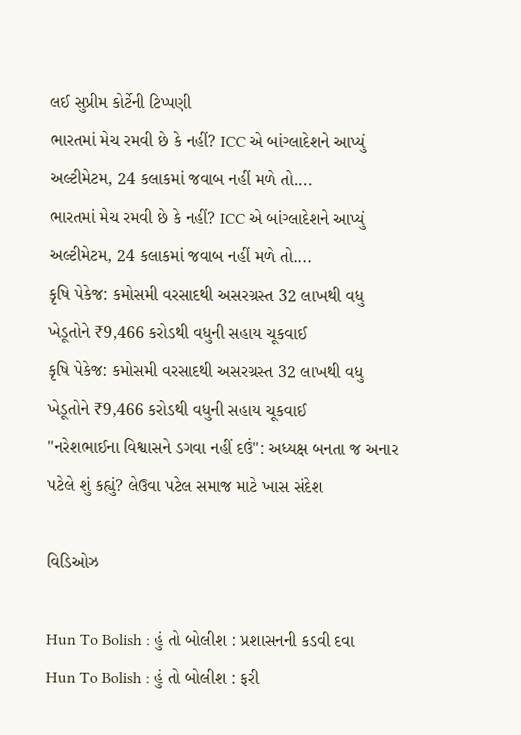લઈ સુપ્રીમ કોર્ટેની ટિપ્પણી
ભારતમાં મેચ રમવી છે કે નહીં? ICC એ બાંગ્લાદેશને આપ્યું અલ્ટીમેટમ, 24 કલાકમાં જવાબ નહીં મળે તો....
ભારતમાં મેચ રમવી છે કે નહીં? ICC એ બાંગ્લાદેશને આપ્યું અલ્ટીમેટમ, 24 કલાકમાં જવાબ નહીં મળે તો....
કૃષિ પેકેજ: કમોસમી વરસાદથી અસરગ્રસ્ત 32 લાખથી વધુ ખેડૂતોને ₹9,466 કરોડથી વધુની સહાય ચૂકવાઈ
કૃષિ પેકેજ: કમોસમી વરસાદથી અસરગ્રસ્ત 32 લાખથી વધુ ખેડૂતોને ₹9,466 કરોડથી વધુની સહાય ચૂકવાઈ
"નરેશભાઈના વિશ્વાસને ડગવા નહીં દઉં": અધ્યક્ષ બનતા જ અનાર પટેલે શું કહ્યું? લેઉવા પટેલ સમાજ માટે ખાસ સંદેશ

વિડિઓઝ

Hun To Bolish : હું તો બોલીશ : પ્રશાસનની કડવી દવા
Hun To Bolish : હું તો બોલીશ : ફરી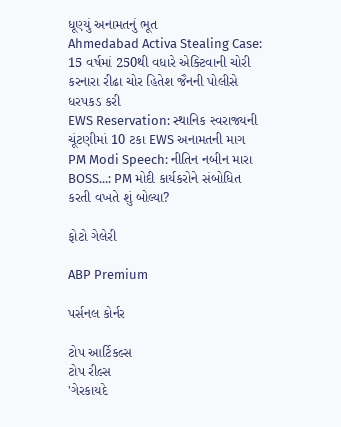ધૂણ્યું અનામતનું ભૂત
Ahmedabad Activa Stealing Case: 15 વર્ષમાં 250થી વધારે એક્ટિવાની ચોરી કરનારા રીઢા ચોર હિતેશ જૈનની પોલીસે ધરપકડ કરી
EWS Reservation: સ્થાનિક સ્વરાજ્યની ચૂંટણીમાં 10 ટકા EWS અનામતની માગ
PM Modi Speech: નીતિન નબીન મારા BOSS...: PM મોદી કાર્યકરોને સંબોધિત કરતી વખતે શું બોલ્યા?

ફોટો ગેલેરી

ABP Premium

પર્સનલ કોર્નર

ટોપ આર્ટિકલ્સ
ટોપ રીલ્સ
'ગેરકાયદે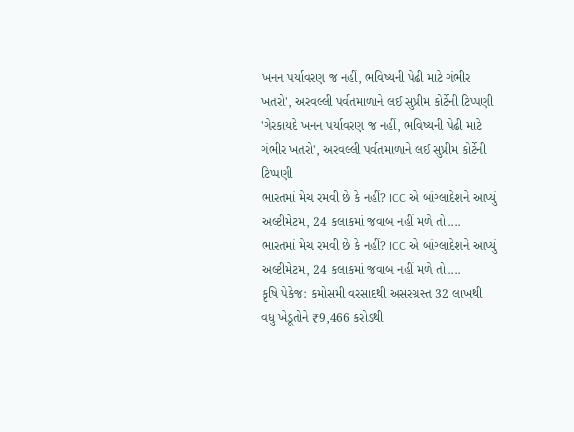ખનન પર્યાવરણ જ નહીં, ભવિષ્યની પેઢી માટે ગંભીર ખતરો', અરવલ્લી પર્વતમાળાને લઈ સુપ્રીમ કોર્ટેની ટિપ્પણી
'ગેરકાયદે ખનન પર્યાવરણ જ નહીં, ભવિષ્યની પેઢી માટે ગંભીર ખતરો', અરવલ્લી પર્વતમાળાને લઈ સુપ્રીમ કોર્ટેની ટિપ્પણી
ભારતમાં મેચ રમવી છે કે નહીં? ICC એ બાંગ્લાદેશને આપ્યું અલ્ટીમેટમ, 24 કલાકમાં જવાબ નહીં મળે તો....
ભારતમાં મેચ રમવી છે કે નહીં? ICC એ બાંગ્લાદેશને આપ્યું અલ્ટીમેટમ, 24 કલાકમાં જવાબ નહીં મળે તો....
કૃષિ પેકેજ: કમોસમી વરસાદથી અસરગ્રસ્ત 32 લાખથી વધુ ખેડૂતોને ₹9,466 કરોડથી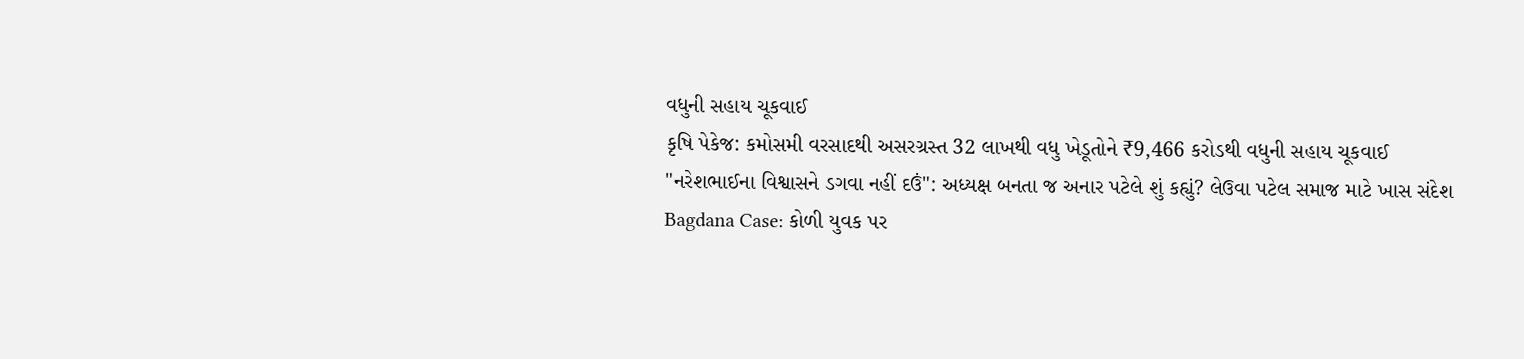વધુની સહાય ચૂકવાઈ
કૃષિ પેકેજ: કમોસમી વરસાદથી અસરગ્રસ્ત 32 લાખથી વધુ ખેડૂતોને ₹9,466 કરોડથી વધુની સહાય ચૂકવાઈ
"નરેશભાઈના વિશ્વાસને ડગવા નહીં દઉં": અધ્યક્ષ બનતા જ અનાર પટેલે શું કહ્યું? લેઉવા પટેલ સમાજ માટે ખાસ સંદેશ
Bagdana Case: કોળી યુવક પર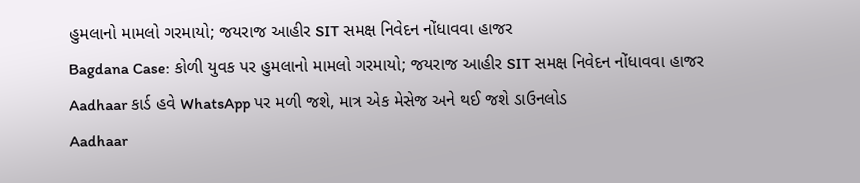હુમલાનો મામલો ગરમાયો; જયરાજ આહીર SIT સમક્ષ નિવેદન નોંધાવવા હાજર
Bagdana Case: કોળી યુવક પર હુમલાનો મામલો ગરમાયો; જયરાજ આહીર SIT સમક્ષ નિવેદન નોંધાવવા હાજર
Aadhaar કાર્ડ હવે WhatsApp પર મળી જશે, માત્ર એક મેસેજ અને થઈ જશે ડાઉનલોડ
Aadhaar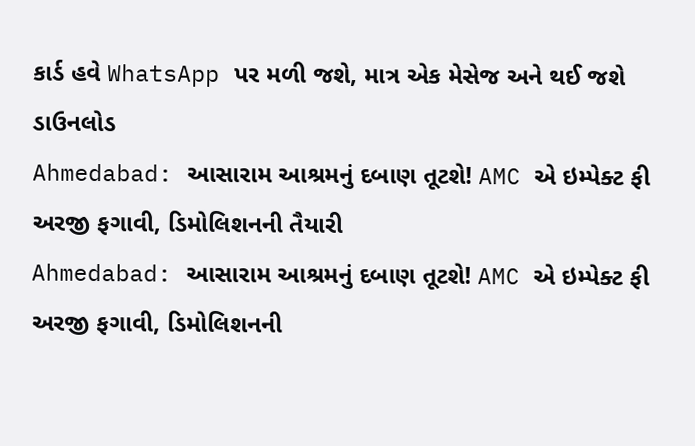કાર્ડ હવે WhatsApp પર મળી જશે, માત્ર એક મેસેજ અને થઈ જશે ડાઉનલોડ
Ahmedabad: આસારામ આશ્રમનું દબાણ તૂટશે! AMC એ ઇમ્પેક્ટ ફી અરજી ફગાવી, ડિમોલિશનની તૈયારી
Ahmedabad: આસારામ આશ્રમનું દબાણ તૂટશે! AMC એ ઇમ્પેક્ટ ફી અરજી ફગાવી, ડિમોલિશનની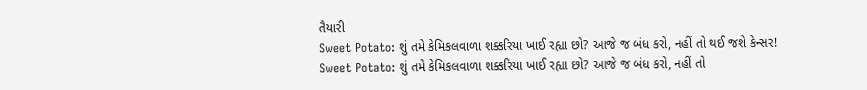તૈયારી
Sweet Potato: શું તમે કેમિકલવાળા શક્કરિયા ખાઈ રહ્યા છો? આજે જ બંધ કરો, નહીં તો થઈ જશે કેન્સર!
Sweet Potato: શું તમે કેમિકલવાળા શક્કરિયા ખાઈ રહ્યા છો? આજે જ બંધ કરો, નહીં તો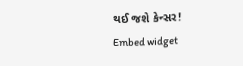થઈ જશે કેન્સર!
Embed widget